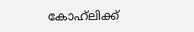കോഹ്‌ലിക്ക്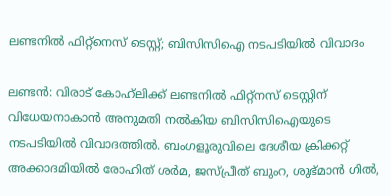ലണ്ടനിൽ ഫിറ്റ്‌നെസ് ടെസ്റ്റ്; ബിസിസിഐ നടപടിയിൽ വിവാദം

ലണ്ടൻ: വിരാട് കോഹ്‌ലിക്ക് ലണ്ടനിൽ ഫിറ്റ്നസ് ടെസ്റ്റിന് വിധേയനാകാൻ അനുമതി നൽകിയ ബിസിസിഐയുടെ നടപടിയിൽ വിവാദത്തിൽ. ബംഗളൂരുവിലെ ദേശീയ ക്രിക്കറ്റ് അക്കാദമിയിൽ രോഹിത് ശർമ, ജസ്പ്രീത് ബുംറ, ശുഭ്മാൻ ഗിൽ,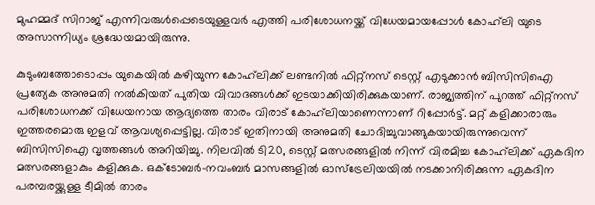മുഹമ്മദ് സിറാജ് എന്നിവരുൾപ്പെടെയുള്ളവർ എത്തി പരിശോധനയ്ക്ക് വിധേയമായപ്പോൾ കോഹ്‌ലി യുടെ അസാന്നിധ്യം ശ്രദ്ധേയമായിരുന്നു.

കുടുംബത്തോടൊപ്പം യുകെയിൽ കഴിയുന്ന കോഹ്‌ലിക്ക് ലണ്ടനിൽ ഫിറ്റ്‌നസ് ടെസ്റ്റ് എടുക്കാൻ ബിസിസിഐ പ്രത്യേക അനുമതി നൽകിയത് പുതിയ വിവാദങ്ങൾക്ക് ഇടയാക്കിയിരിക്കുകയാണ്. രാജ്യത്തിന് പുറത്ത് ഫിറ്റ്‌നസ് പരിശോധനക്ക് വിധേയനായ ആദ്യത്തെ താരം വിരാട് കോഹ്‌ലിയാണെന്നാണ് റിപ്പോർട്ട്. മറ്റ് കളിക്കാരാരും ഇത്തരമൊരു ഇളവ് ആവശ്യപ്പെട്ടില്ല. വിരാട് ഇതിനായി അനുമതി ചോദിച്ചുവാങ്ങുകയായിരുന്നുവെന്ന് ബിസിസിഐ വൃത്തങ്ങൾ അറിയിച്ചു. നിലവിൽ ടി20, ടെസ്റ്റ് മത്സരങ്ങളിൽ നിന്ന് വിരമിച്ച കോഹ്‌ലിക്ക് ഏകദിന മത്സരങ്ങളാകും കളിക്കുക. ഒക്ടോബർ-നവംബർ മാസങ്ങളിൽ ഓസ്ട്രേലിയയിൽ നടക്കാനിരിക്കുന്ന ഏകദിന പരമ്പരയ്ക്കുള്ള ടീമിൽ താരം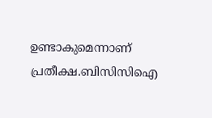ഉണ്ടാകുമെന്നാണ് പ്രതീക്ഷ.ബിസിസിഐ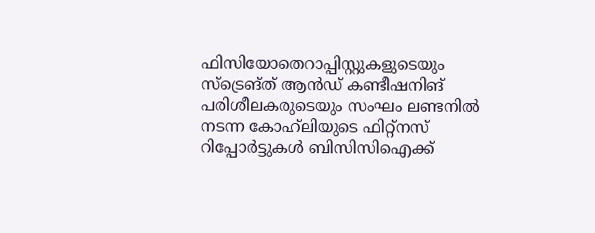ഫിസിയോതെറാപ്പിസ്റ്റുകളുടെയും സ്‌ട്രെങ്ത് ആൻഡ് കണ്ടീഷനിങ് പരിശീലകരുടെയും സംഘം ലണ്ടനിൽ നടന്ന കോഹ്‌ലിയുടെ ഫിറ്റ്നസ് റിപ്പോർട്ടുകൾ ബിസിസിഐക്ക്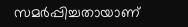സമർപ്പിച്ചതായാണ്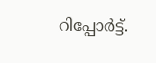റിപ്പോർട്ട്.